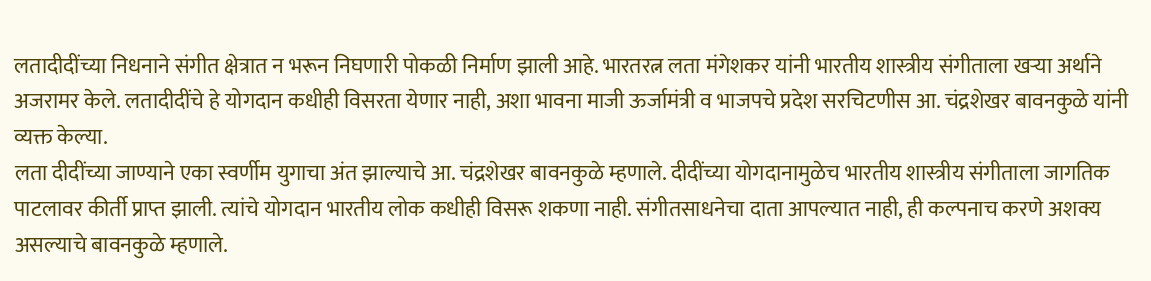लतादीदींच्या निधनाने संगीत क्षेत्रात न भरून निघणारी पोकळी निर्माण झाली आहे. भारतरत्न लता मंगेशकर यांनी भारतीय शास्त्रीय संगीताला खऱ्या अर्थाने अजरामर केले. लतादीदींचे हे योगदान कधीही विसरता येणार नाही, अशा भावना माजी ऊर्जामंत्री व भाजपचे प्रदेश सरचिटणीस आ. चंद्रशेखर बावनकुळे यांनी व्यक्त केल्या.
लता दीदींच्या जाण्याने एका स्वर्णीम युगाचा अंत झाल्याचे आ. चंद्रशेखर बावनकुळे म्हणाले. दीदींच्या योगदानामुळेच भारतीय शास्त्रीय संगीताला जागतिक पाटलावर कीर्ती प्राप्त झाली. त्यांचे योगदान भारतीय लोक कधीही विसरू शकणा नाही. संगीतसाधनेचा दाता आपल्यात नाही, ही कल्पनाच करणे अशक्य असल्याचे बावनकुळे म्हणाले.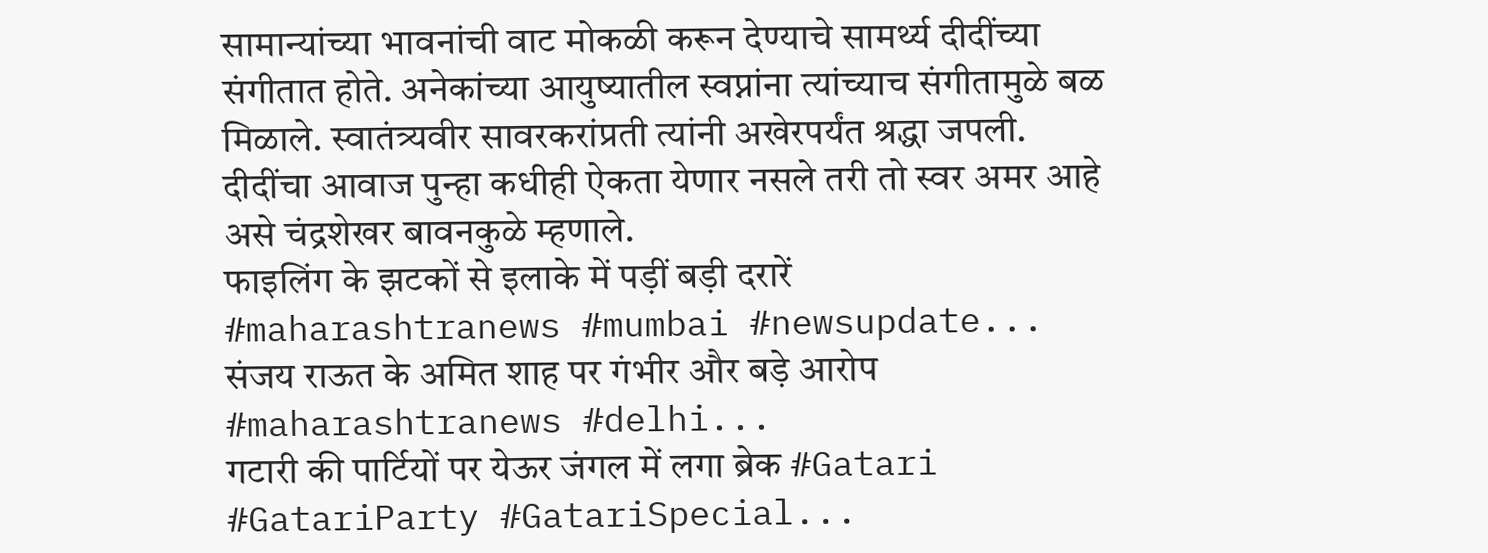सामान्यांच्या भावनांची वाट मोकळी करून देण्याचे सामर्थ्य दीदींच्या संगीतात होते. अनेकांच्या आयुष्यातील स्वप्नांना त्यांच्याच संगीतामुळे बळ मिळाले. स्वातंत्र्यवीर सावरकरांप्रती त्यांनी अखेरपर्यंत श्रद्धा जपली. दीदींचा आवाज पुन्हा कधीही ऐकता येणार नसले तरी तो स्वर अमर आहे असे चंद्रशेखर बावनकुळे म्हणाले.
फाइलिंग के झटकों से इलाके में पड़ीं बड़ी दरारें #maharashtranews #mumbai #newsupdate...
संजय राऊत के अमित शाह पर गंभीर और बड़े आरोप #maharashtranews #delhi...
गटारी की पार्टियों पर येऊर जंगल में लगा ब्रेक #Gatari #GatariParty #GatariSpecial...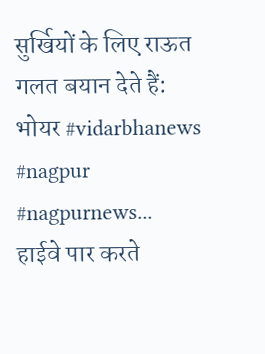सुर्खियों के लिए राऊत गलत बयान देते हैं: भोयर #vidarbhanews #nagpur #nagpurnews...
हाईवे पार करते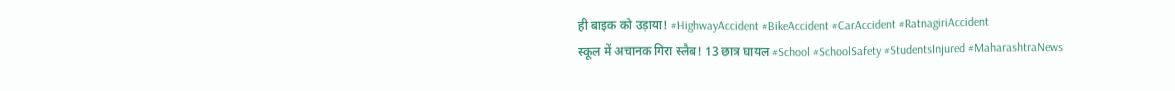ही बाइक को उड़ाया! #HighwayAccident #BikeAccident #CarAccident #RatnagiriAccident
स्कूल में अचानक गिरा स्लैब! 13 छात्र घायल #School #SchoolSafety #StudentsInjured #MaharashtraNews